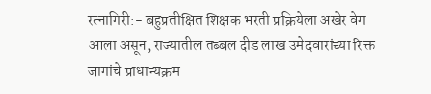रत्नागिरी:- बहुप्रतीक्षित शिक्षक भरती प्रक्रियेला अखेर वेग आला असून, राज्यातील तब्बल दीड लाख उमेदवारांच्या रिक्त जागांचे प्राधान्यक्रम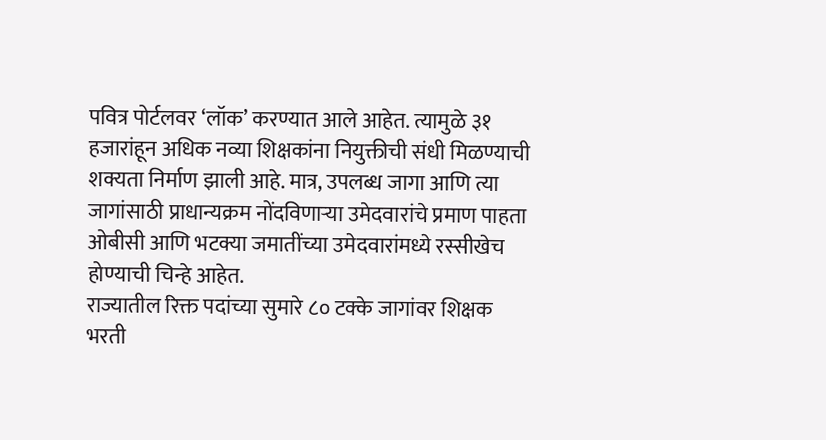पवित्र पोर्टलवर ‘लॉक’ करण्यात आले आहेत. त्यामुळे ३१ हजारांहून अधिक नव्या शिक्षकांना नियुक्तीची संधी मिळण्याची शक्यता निर्माण झाली आहे. मात्र, उपलब्ध जागा आणि त्या जागांसाठी प्राधान्यक्रम नोंदविणाऱ्या उमेदवारांचे प्रमाण पाहता ओबीसी आणि भटक्या जमातींच्या उमेदवारांमध्ये रस्सीखेच होण्याची चिन्हे आहेत.
राज्यातील रिक्त पदांच्या सुमारे ८० टक्के जागांवर शिक्षक भरती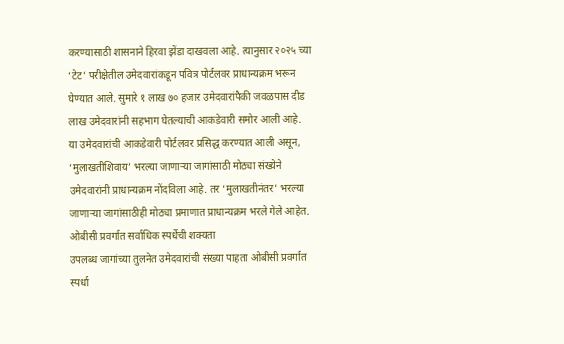करण्यासाठी शासनाने हिरवा झेंडा दाखवला आहे. त्यानुसार २०२५ च्या ‘टेट’ परीक्षेतील उमेदवारांकडून पवित्र पोर्टलवर प्राधान्यक्रम भरून घेण्यात आले. सुमारे १ लाख ७० हजार उमेदवारांपैकी जवळपास दीड लाख उमेदवारांनी सहभाग घेतल्याची आकडेवारी समोर आली आहे.
या उमेदवारांची आकडेवारी पोर्टलवर प्रसिद्ध करण्यात आली असून, ‘मुलाखतीशिवाय’ भरल्या जाणाऱ्या जागांसाठी मोठ्या संख्येने उमेदवारांनी प्राधान्यक्रम नोंदविला आहे. तर ‘मुलाखतीनंतर’ भरल्या जाणाऱ्या जागांसाठीही मोठ्या प्रमाणात प्राधान्यक्रम भरले गेले आहेत.
ओबीसी प्रवर्गात सर्वाधिक स्पर्धेची शक्यता
उपलब्ध जागांच्या तुलनेत उमेदवारांची संख्या पाहता ओबीसी प्रवर्गात स्पर्धा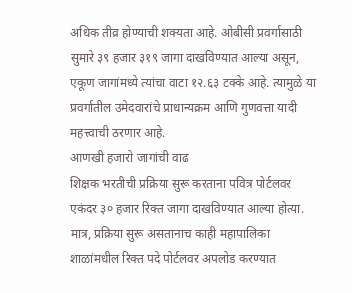अधिक तीव्र होण्याची शक्यता आहे. ओबीसी प्रवर्गासाठी सुमारे ३९ हजार ३१९ जागा दाखविण्यात आल्या असून, एकूण जागांमध्ये त्यांचा वाटा १२.६३ टक्के आहे. त्यामुळे या प्रवर्गातील उमेदवारांचे प्राधान्यक्रम आणि गुणवत्ता यादी महत्त्वाची ठरणार आहे.
आणखी हजारो जागांची वाढ
शिक्षक भरतीची प्रक्रिया सुरू करताना पवित्र पोर्टलवर एकंदर ३० हजार रिक्त जागा दाखविण्यात आल्या होत्या. मात्र, प्रक्रिया सुरू असतानाच काही महापालिका शाळांमधील रिक्त पदे पोर्टलवर अपलोड करण्यात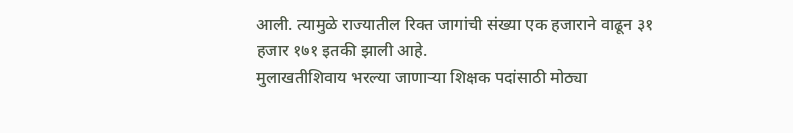आली. त्यामुळे राज्यातील रिक्त जागांची संख्या एक हजाराने वाढून ३१ हजार १७१ इतकी झाली आहे.
मुलाखतीशिवाय भरल्या जाणाऱ्या शिक्षक पदांसाठी मोठ्या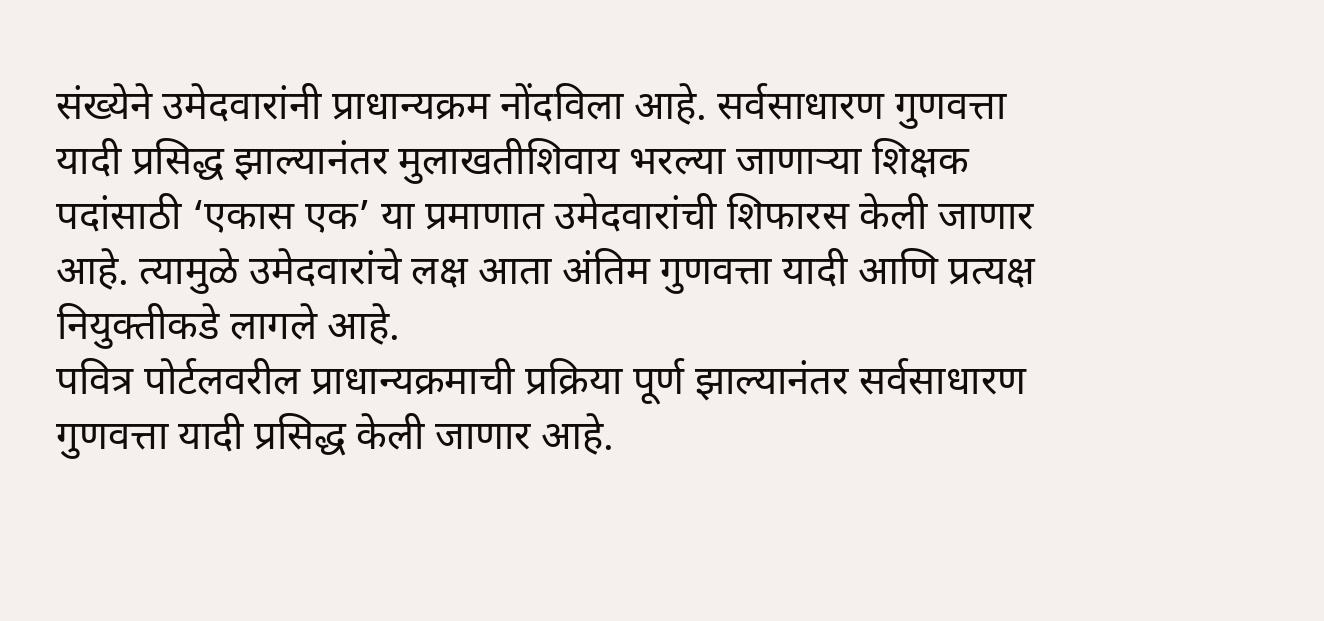संख्येने उमेदवारांनी प्राधान्यक्रम नोंदविला आहे. सर्वसाधारण गुणवत्ता यादी प्रसिद्ध झाल्यानंतर मुलाखतीशिवाय भरल्या जाणाऱ्या शिक्षक पदांसाठी ‘एकास एक’ या प्रमाणात उमेदवारांची शिफारस केली जाणार आहे. त्यामुळे उमेदवारांचे लक्ष आता अंतिम गुणवत्ता यादी आणि प्रत्यक्ष नियुक्तीकडे लागले आहे.
पवित्र पोर्टलवरील प्राधान्यक्रमाची प्रक्रिया पूर्ण झाल्यानंतर सर्वसाधारण गुणवत्ता यादी प्रसिद्ध केली जाणार आहे.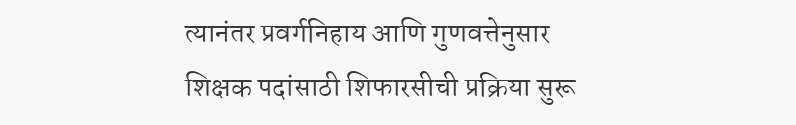त्यानंतर प्रवर्गनिहाय आणि गुणवत्तेनुसार शिक्षक पदांसाठी शिफारसीची प्रक्रिया सुरू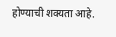होण्याची शक्यता आहे.